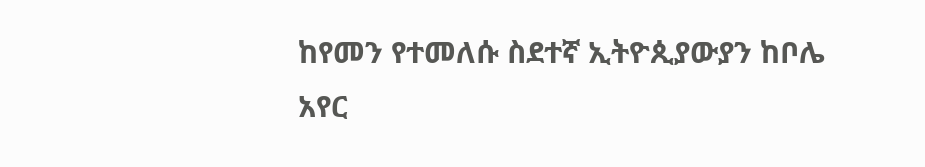ከየመን የተመለሱ ስደተኛ ኢትዮጲያውያን ከቦሌ አየር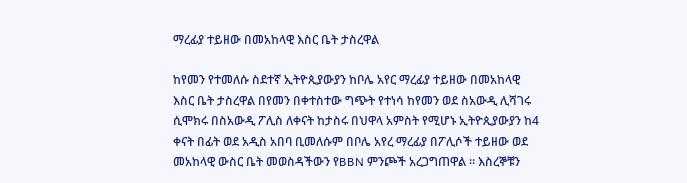ማረፊያ ተይዘው በመአከላዊ እስር ቤት ታስረዋል

ከየመን የተመለሱ ስደተኛ ኢትዮጲያውያን ከቦሌ አየር ማረፊያ ተይዘው በመአከላዊ እስር ቤት ታስረዋል በየመን በቀተስተው ግጭት የተነሳ ከየመን ወደ ስአውዲ ሊሻገሩ ሲሞክሩ በስአውዲ ፖሊስ ለቀናት ከታስሩ በህዋላ አምስት የሚሆኑ ኢትዮጲያውያን ከ4 ቀናት በፊት ወደ አዲስ አበባ ቢመለሱም በቦሌ አየረ ማረፊያ በፖሊሶች ተይዘው ወደ መአከላዊ ውስር ቤት መወስዳችውን የBBN ምንጮች አረጋግጠዋል ። እስረኞቹን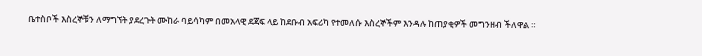ቤተስቦች እስረኞቹን ለማግኘት ያደረጉት ሙከራ ባይሳካም በመአላዊ ደጃፍ ላይ ከደቡብ አፍሪካ የተመለሱ እስረኞችም እንዳሉ ከጠያቂዎች መግንዘብ ችለዋል ።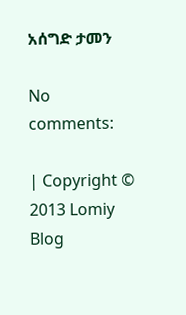አሰግድ ታመን

No comments:

| Copyright © 2013 Lomiy Blog